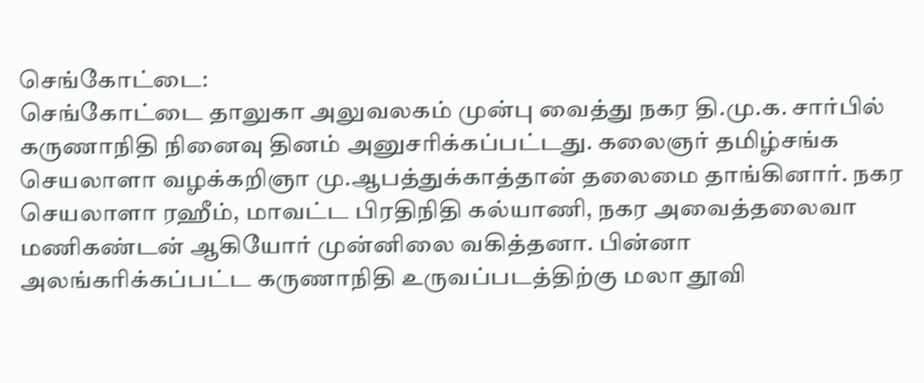செங்கோட்டை:
செங்கோட்டை தாலுகா அலுவலகம் முன்பு வைத்து நகர தி.மு.க. சார்பில் கருணாநிதி நினைவு தினம் அனுசரிக்கப்பட்டது. கலைஞர் தமிழ்சங்க செயலாளா வழக்கறிஞா மு.ஆபத்துக்காத்தான் தலைமை தாங்கினார். நகர செயலாளா ரஹீம், மாவட்ட பிரதிநிதி கல்யாணி, நகர அவைத்தலைவா மணிகண்டன் ஆகியோர் முன்னிலை வகித்தனா. பின்னா அலங்கரிக்கப்பட்ட கருணாநிதி உருவப்படத்திற்கு மலா தூவி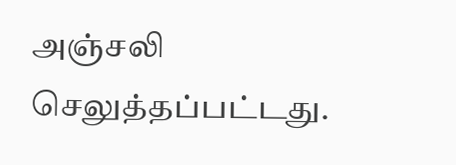அஞ்சலி செலுத்தப்பட்டது.